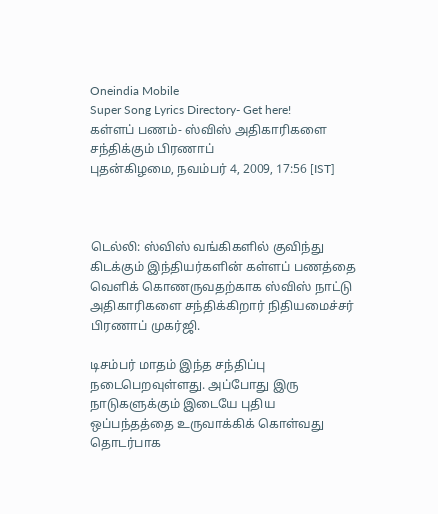Oneindia Mobile
Super Song Lyrics Directory- Get here!
கள்ளப் பணம்- ஸ்விஸ் அதிகாரிகளை சந்திக்கும் பிரணாப்
புதன்கிழமை, நவம்பர் 4, 2009, 17:56 [IST]



டெல்லி: ஸ்விஸ் வங்கிகளில் குவிந்து கிடக்கும் இந்தியர்களின் கள்ளப் பணத்தை வெளிக் கொணருவதற்காக ஸ்விஸ் நாட்டு அதிகாரிகளை சந்திக்கிறார் நிதியமைச்சர் பிரணாப் முகர்ஜி.

டிசம்பர் மாதம் இந்த சந்திப்பு நடைபெறவுள்ளது. அப்போது இரு நாடுகளுக்கும் இடையே புதிய ஒப்பந்தத்தை உருவாக்கிக் கொள்வது தொடர்பாக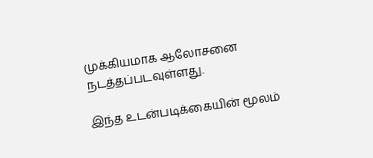முக்கியமாக ஆலோசனை நடத்தப்படவுள்ளது.

இந்த உடன்படிக்கையின் மூலம்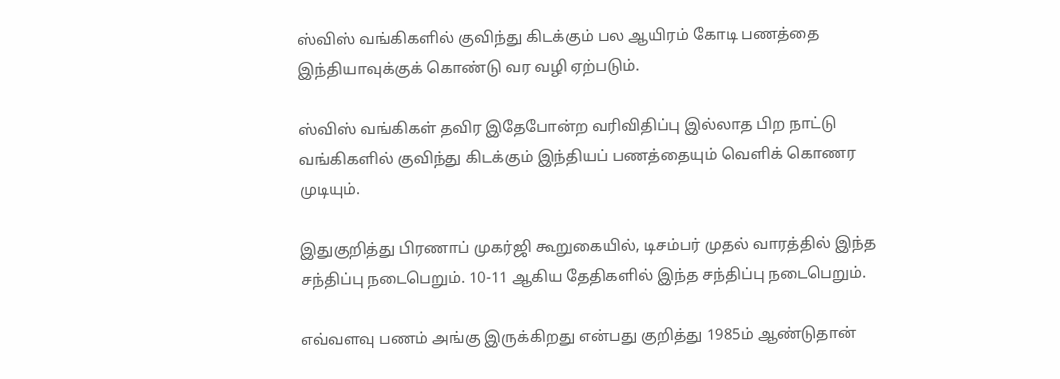ஸ்விஸ் வங்கிகளில் குவிந்து கிடக்கும் பல ஆயிரம் கோடி பணத்தை இந்தியாவுக்குக் கொண்டு வர வழி ஏற்படும்.

ஸ்விஸ் வங்கிகள் தவிர இதேபோன்ற வரிவிதிப்பு இல்லாத பிற நாட்டு வங்கிகளில் குவிந்து கிடக்கும் இந்தியப் பணத்தையும் வெளிக் கொணர முடியும்.

இதுகுறித்து பிரணாப் முகர்ஜி கூறுகையில், டிசம்பர் முதல் வாரத்தில் இந்த சந்திப்பு நடைபெறும். 10-11 ஆகிய தேதிகளில் இந்த சந்திப்பு நடைபெறும்.

எவ்வளவு பணம் அங்கு இருக்கிறது என்பது குறித்து 1985ம் ஆண்டுதான்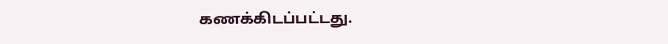கணக்கிடப்பட்டது.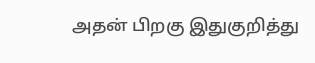அதன் பிறகு இதுகுறித்து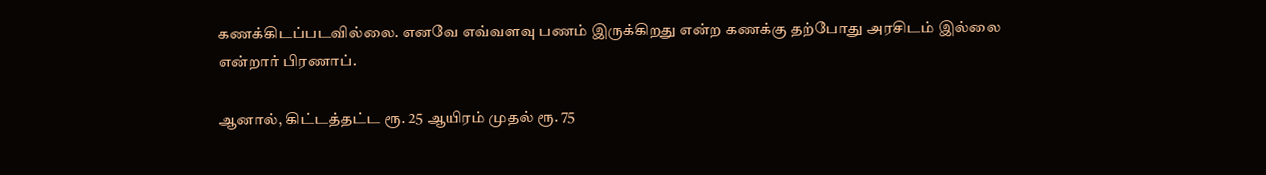கணக்கிடப்படவில்லை. எனவே எவ்வளவு பணம் இருக்கிறது என்ற கணக்கு தற்போது அரசிடம் இல்லை என்றார் பிரணாப்.

ஆனால், கிட்டத்தட்ட ரூ. 25 ஆயிரம் முதல் ரூ. 75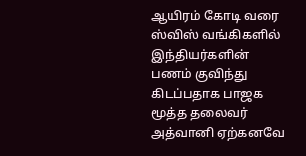ஆயிரம் கோடி வரை ஸ்விஸ் வங்கிகளில் இந்தியர்களின் பணம் குவிந்து கிடப்பதாக பாஜக மூத்த தலைவர் அத்வானி ஏற்கனவே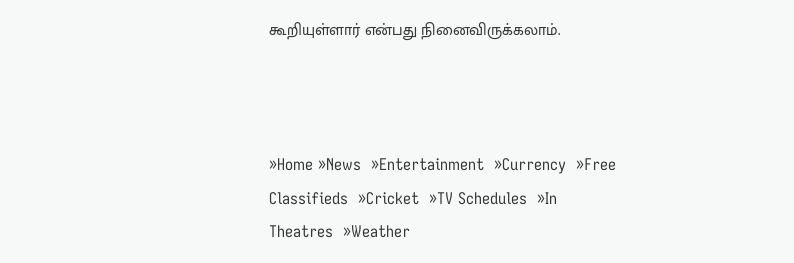கூறியுள்ளார் என்பது நினைவிருக்கலாம்.



»Home »News  »Entertainment  »Currency  »Free Classifieds  »Cricket  »TV Schedules  »In Theatres  »Weather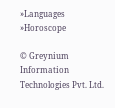»Languages  »Horoscope

© Greynium Information Technologies Pvt. Ltd.